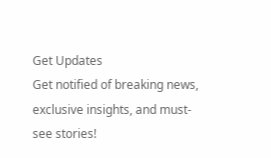Get Updates
Get notified of breaking news, exclusive insights, and must-see stories!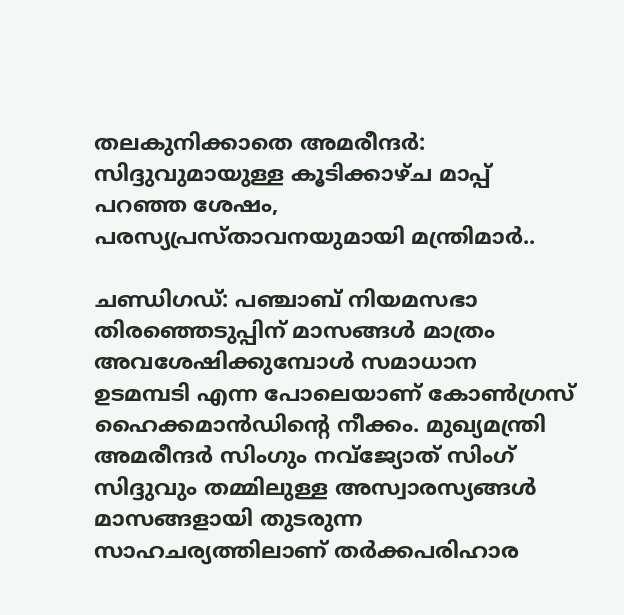തലകുനിക്കാതെ അമരീന്ദർ: സിദ്ദുവുമായുള്ള കൂടിക്കാഴ്ച മാപ്പ് പറഞ്ഞ ശേഷം, പരസ്യപ്രസ്താവനയുമായി മന്ത്രിമാർ..

ചണ്ഡിഗഡ്: പഞ്ചാബ് നിയമസഭാ തിരഞ്ഞെടുപ്പിന് മാസങ്ങൾ മാത്രം അവശേഷിക്കുമ്പോൾ സമാധാന ഉടമമ്പടി എന്ന പോലെയാണ് കോൺഗ്രസ് ഹൈക്കമാൻഡിന്റെ നീക്കം. മുഖ്യമന്ത്രി അമരീന്ദർ സിംഗും നവ്ജ്യോത് സിംഗ് സിദ്ദുവും തമ്മിലുള്ള അസ്വാരസ്യങ്ങൾ മാസങ്ങളായി തുടരുന്ന സാഹചര്യത്തിലാണ് തർക്കപരിഹാര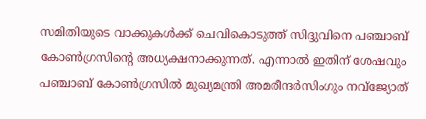സമിതിയുടെ വാക്കുകൾക്ക് ചെവികൊടുത്ത് സിദ്ദുവിനെ പഞ്ചാബ് കോൺഗ്രസിന്റെ അധ്യക്ഷനാക്കുന്നത്. എന്നാൽ ഇതിന് ശേഷവും പഞ്ചാബ് കോൺഗ്രസിൽ മുഖ്യമന്ത്രി അമരീന്ദർസിംഗും നവ്ജ്യോത്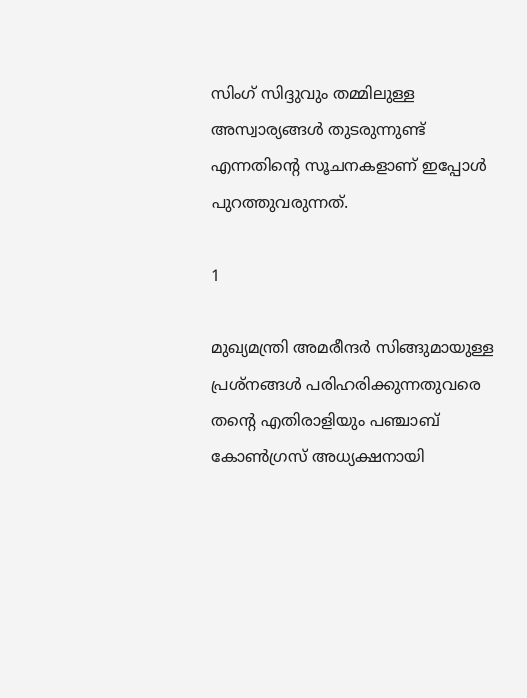സിംഗ് സിദ്ദുവും തമ്മിലുള്ള അസ്വാര്യങ്ങൾ തുടരുന്നുണ്ട് എന്നതിന്റെ സൂചനകളാണ് ഇപ്പോൾ പുറത്തുവരുന്നത്.

1

മുഖ്യമന്ത്രി അമരീന്ദർ സിങ്ങുമായുള്ള പ്രശ്‌നങ്ങൾ പരിഹരിക്കുന്നതുവരെ തന്റെ എതിരാളിയും പഞ്ചാബ് കോൺഗ്രസ് അധ്യക്ഷനായി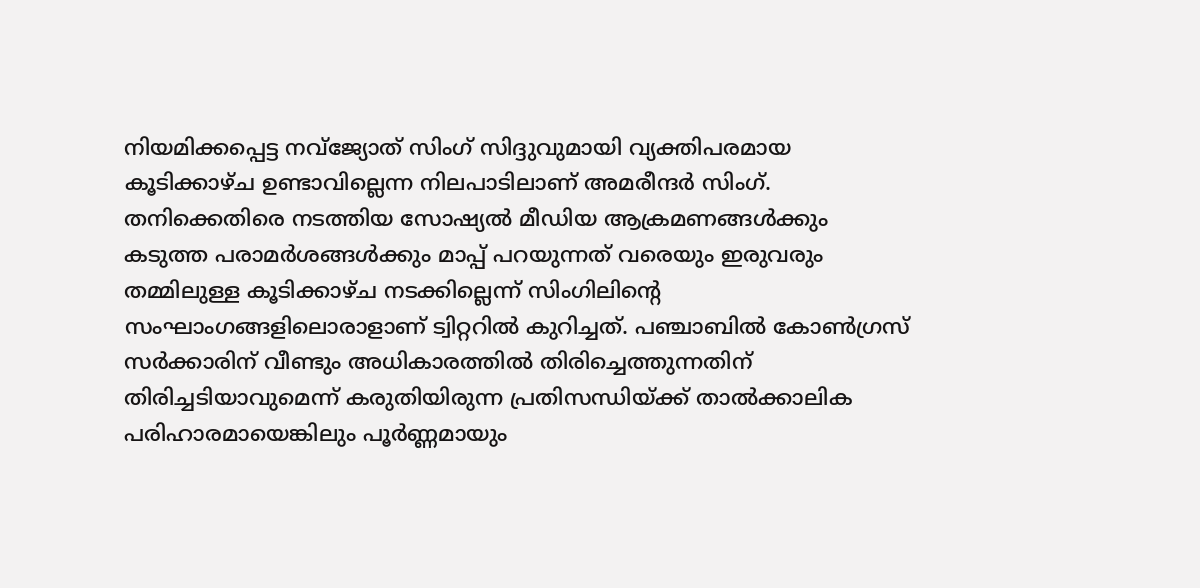നിയമിക്കപ്പെട്ട നവ്ജ്യോത് സിംഗ് സിദ്ദുവുമായി വ്യക്തിപരമായ കൂടിക്കാഴ്ച ഉണ്ടാവില്ലെന്ന നിലപാടിലാണ് അമരീന്ദർ സിംഗ്. തനിക്കെതിരെ നടത്തിയ സോഷ്യൽ മീഡിയ ആക്രമണങ്ങൾക്കും കടുത്ത പരാമർശങ്ങൾക്കും മാപ്പ് പറയുന്നത് വരെയും ഇരുവരും തമ്മിലുള്ള കൂടിക്കാഴ്ച നടക്കില്ലെന്ന് സിംഗിലിന്റെ സംഘാംഗങ്ങളിലൊരാളാണ് ട്വിറ്ററിൽ കുറിച്ചത്. പഞ്ചാബിൽ കോൺഗ്രസ് സർക്കാരിന് വീണ്ടും അധികാരത്തിൽ തിരിച്ചെത്തുന്നതിന് തിരിച്ചടിയാവുമെന്ന് കരുതിയിരുന്ന പ്രതിസന്ധിയ്ക്ക് താൽക്കാലിക പരിഹാരമായെങ്കിലും പൂർണ്ണമായും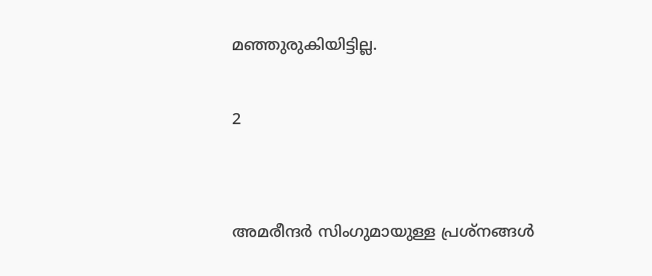മഞ്ഞുരുകിയിട്ടില്ല.

2


അമരീന്ദർ സിംഗുമായുള്ള പ്രശ്നങ്ങൾ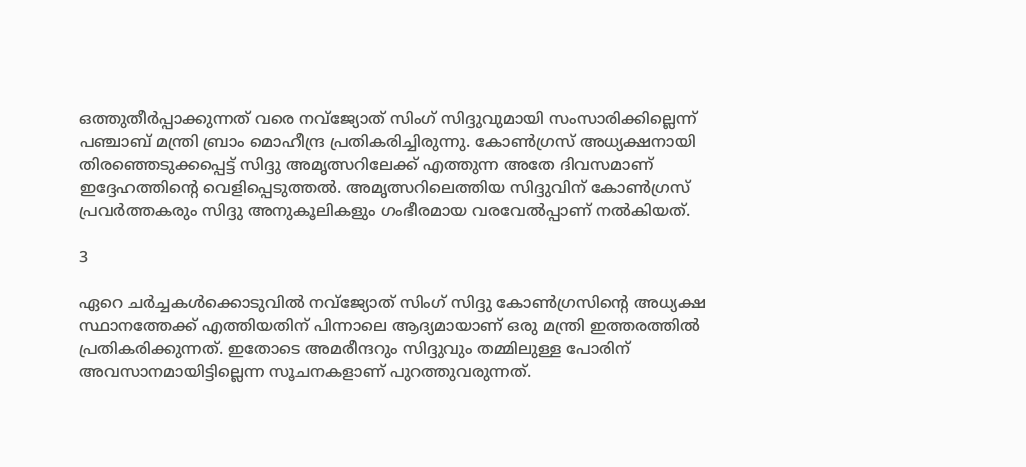ഒത്തുതീർപ്പാക്കുന്നത് വരെ നവ്ജ്യോത് സിംഗ് സിദ്ദുവുമായി സംസാരിക്കില്ലെന്ന് പഞ്ചാബ് മന്ത്രി ബ്രാം മൊഹീന്ദ്ര പ്രതികരിച്ചിരുന്നു. കോൺഗ്രസ് അധ്യക്ഷനായി തിരഞ്ഞെടുക്കപ്പെട്ട് സിദ്ദു അമൃത്സറിലേക്ക് എത്തുന്ന അതേ ദിവസമാണ് ഇദ്ദേഹത്തിന്റെ വെളിപ്പെടുത്തൽ. അമൃത്സറിലെത്തിയ സിദ്ദുവിന് കോൺഗ്രസ് പ്രവർത്തകരും സിദ്ദു അനുകൂലികളും ഗംഭീരമായ വരവേൽപ്പാണ് നൽകിയത്.

3

ഏറെ ചർച്ചകൾക്കൊടുവിൽ നവ്ജ്യോത് സിംഗ് സിദ്ദു കോൺഗ്രസിന്റെ അധ്യക്ഷ സ്ഥാനത്തേക്ക് എത്തിയതിന് പിന്നാലെ ആദ്യമായാണ് ഒരു മന്ത്രി ഇത്തരത്തിൽ പ്രതികരിക്കുന്നത്. ഇതോടെ അമരീന്ദറും സിദ്ദുവും തമ്മിലുള്ള പോരിന് അവസാനമായിട്ടില്ലെന്ന സൂചനകളാണ് പുറത്തുവരുന്നത്.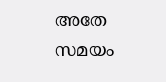അതേ സമയം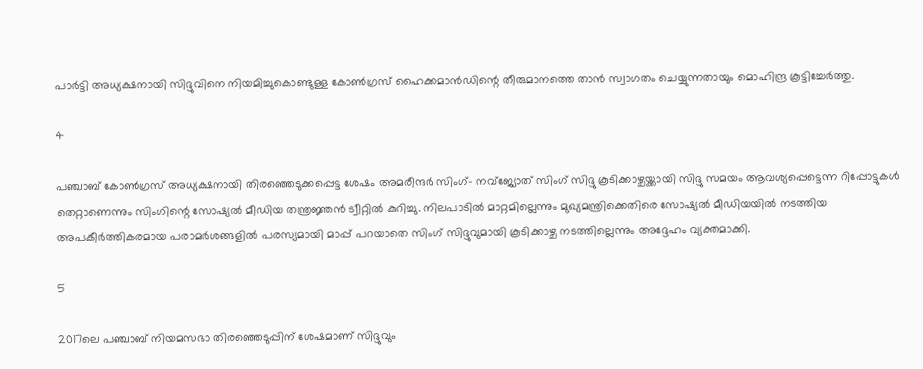പാർട്ടി അധ്യക്ഷനായി സിദ്ദുവിനെ നിയമിച്ചുകൊണ്ടുള്ള കോൺഗ്രസ് ഹൈക്കമാൻഡിന്റെ തീരുമാനത്തെ താൻ സ്വാഗതം ചെയ്യുന്നതായും മൊഹിന്ദ്ര കൂട്ടിച്ചേർത്തു.

4

പഞ്ചാബ് കോൺഗ്രസ് അധ്യക്ഷനായി തിരഞ്ഞെടുക്കപ്പെട്ട ശേഷം അമരീന്ദർ സിംഗ്- നവ്ജ്യോത് സിംഗ് സിദ്ദു കൂടിക്കാഴ്ചയ്ക്കായി സിദ്ദു സമയം ആവശ്യപ്പെട്ടെന്ന റിപ്പോട്ടുകൾ തെറ്റാണെന്നും സിംഗിന്റെ സോഷ്യൽ മീഡിയ തന്ത്രജ്ഞൻ ട്വീറ്റിൽ കുറിച്ചു. നിലപാടിൽ മാറ്റമില്ലെന്നും മുഖ്യമന്ത്രിക്കെതിരെ സോഷ്യൽ മീഡിയയിൽ നടത്തിയ അപകീർത്തികരമായ പരാമർശങ്ങളിൽ പരസ്യമായി മാപ്പ് പറയാതെ സിംഗ് സിദ്ദുവുമായി കൂടിക്കാഴ്ച നടത്തില്ലെന്നും അദ്ദേഹം വ്യക്തമാക്കി.

5

2017ലെ പഞ്ചാബ് നിയമസഭാ തിരഞ്ഞെടുപ്പിന് ശേഷമാണ് സിദ്ദുവും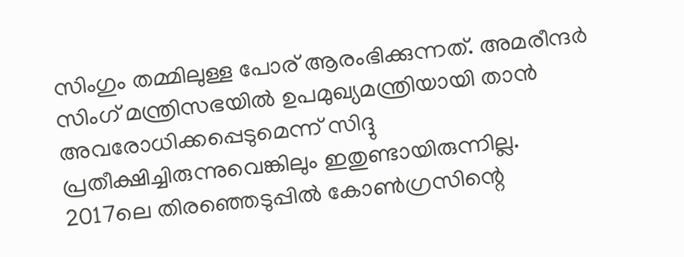സിംഗും തമ്മിലുള്ള പോര് ആരംഭിക്കുന്നത്. അമരീന്ദർ സിംഗ് മന്ത്രിസഭയിൽ ഉപമുഖ്യമന്ത്രിയായി താൻ അവരോധിക്കപ്പെടുമെന്ന് സിദ്ദു പ്രതീക്ഷിച്ചിരുന്നുവെങ്കിലും ഇതുണ്ടായിരുന്നില്ല. 2017ലെ തിരഞ്ഞെടുപ്പിൽ കോൺഗ്രസിന്റെ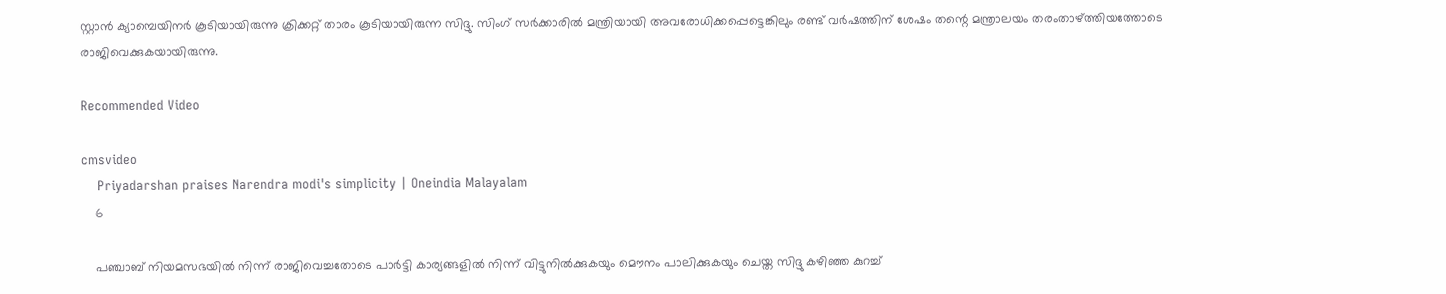സ്റ്റാൻ ക്യാമ്പെയിനർ കൂടിയായിരുന്നു ക്രിക്കറ്റ് താരം കൂടിയായിരുന്ന സിദ്ദു. സിംഗ് സർക്കാരിൽ മന്ത്രിയായി അവരോധിക്കപ്പെട്ടെങ്കിലും രണ്ട് വർഷത്തിന് ശേഷം തന്റെ മന്ത്രാലയം തരംതാഴ്ത്തിയത്തോടെ രാജിവെക്കുകയായിരുന്നു.

Recommended Video

cmsvideo
    Priyadarshan praises Narendra modi's simplicity | Oneindia Malayalam
    6

    പഞ്ചാബ് നിയമസഭയിൽ നിന്ന് രാജിവെച്ചതോടെ പാർട്ടി കാര്യങ്ങളിൽ നിന്ന് വിട്ടുനിൽക്കുകയും മൌനം പാലിക്കുകയും ചെയ്ത സിദ്ദു കഴിഞ്ഞ കുറച്ച്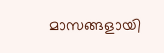മാസങ്ങളായി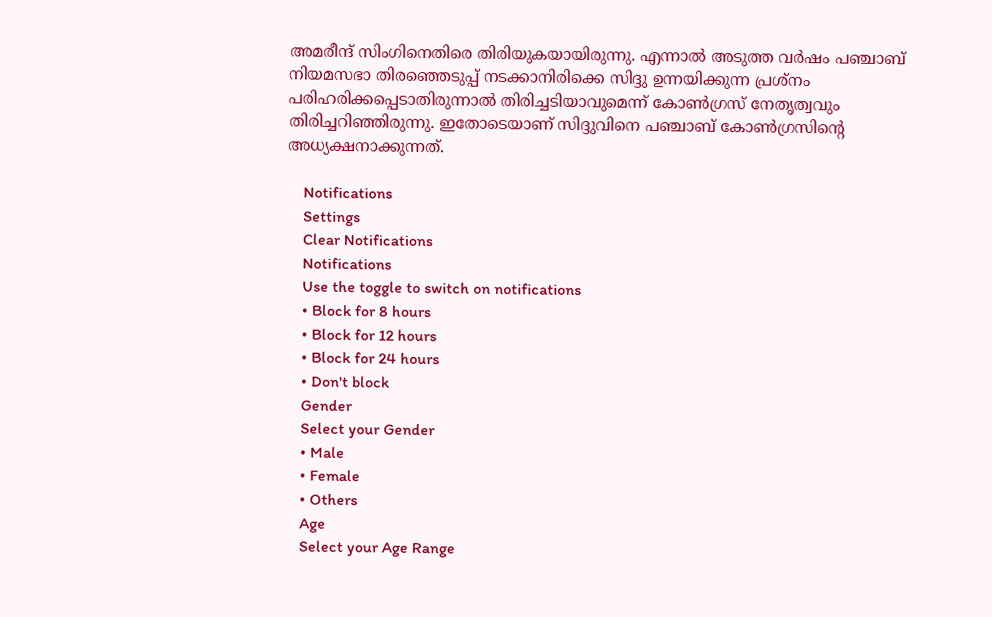അമരീന്ദ് സിംഗിനെതിരെ തിരിയുകയായിരുന്നു. എന്നാൽ അടുത്ത വർഷം പഞ്ചാബ് നിയമസഭാ തിരഞ്ഞെടുപ്പ് നടക്കാനിരിക്കെ സിദ്ദു ഉന്നയിക്കുന്ന പ്രശ്നം പരിഹരിക്കപ്പെടാതിരുന്നാൽ തിരിച്ചടിയാവുമെന്ന് കോൺഗ്രസ് നേതൃത്വവും തിരിച്ചറിഞ്ഞിരുന്നു. ഇതോടെയാണ് സിദ്ദുവിനെ പഞ്ചാബ് കോൺഗ്രസിന്റെ അധ്യക്ഷനാക്കുന്നത്.

    Notifications
    Settings
    Clear Notifications
    Notifications
    Use the toggle to switch on notifications
    • Block for 8 hours
    • Block for 12 hours
    • Block for 24 hours
    • Don't block
    Gender
    Select your Gender
    • Male
    • Female
    • Others
    Age
    Select your Age Range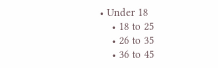• Under 18
    • 18 to 25
    • 26 to 35
    • 36 to 45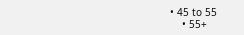• 45 to 55
    • 55+